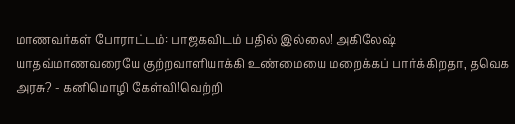மாணவர்கள் போராட்டம்: பாஜகவிடம் பதில் இல்லை! அகிலேஷ் யாதவ்மாணவரையே குற்றவாளியாக்கி உண்மையை மறைக்கப் பார்க்கிறதா, தவெக அரசு? - கனிமொழி கேள்வி!வெற்றி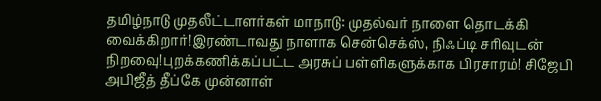தமிழ்நாடு முதலீட்டாளர்கள் மாநாடு: முதல்வர் நாளை தொடக்கி வைக்கிறார்!இரண்டாவது நாளாக சென்செக்ஸ், நிஃப்டி சரிவுடன் நிறவைு!புறக்கணிக்கப்பட்ட அரசுப் பள்ளிகளுக்காக பிரசாரம்! சிஜேபி அபிஜீத் தீப்கே முன்னாள்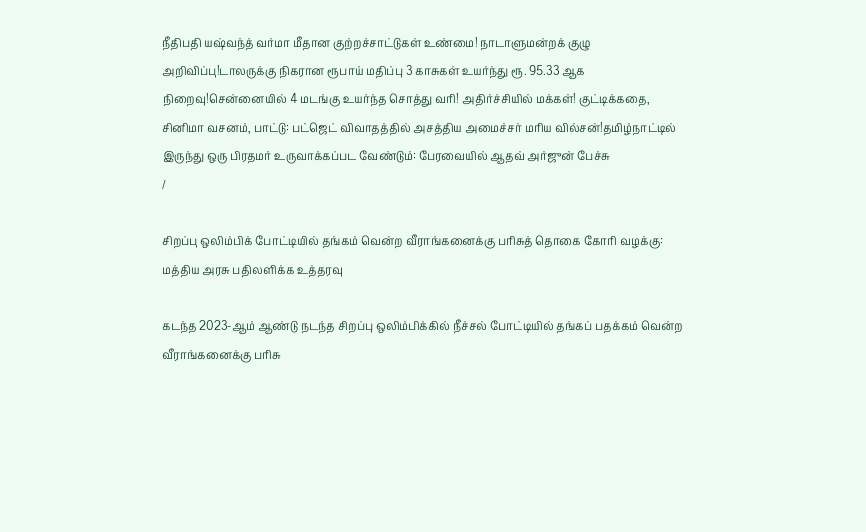நீதிபதி யஷ்வந்த் வர்மா மீதான குற்றச்சாட்டுகள் உண்மை! நாடாளுமன்றக் குழு அறிவிப்பு!டாலருக்கு நிகரான ரூபாய் மதிப்பு 3 காசுகள் உயர்ந்து ரூ. 95.33 ஆக நிறைவு!சென்னையில் 4 மடங்கு உயர்ந்த சொத்து வரி! அதிர்ச்சியில் மக்கள்! குட்டிக்கதை, சினிமா வசனம், பாட்டு: பட்ஜெட் விவாதத்தில் அசத்திய அமைச்சர் மரிய வில்சன்!தமிழ்நாட்டில் இருந்து ஒரு பிரதமர் உருவாக்கப்பட வேண்டும்: பேரவையில் ஆதவ் அர்ஜுன் பேச்சு
/

சிறப்பு ஒலிம்பிக் போட்டியில் தங்கம் வென்ற வீராங்கனைக்கு பரிசுத் தொகை கோரி வழக்கு: மத்திய அரசு பதிலளிக்க உத்தரவு

கடந்த 2023-ஆம் ஆண்டு நடந்த சிறப்பு ஒலிம்பிக்கில் நீச்சல் போட்டியில் தங்கப் பதக்கம் வென்ற வீராங்கனைக்கு பரிசு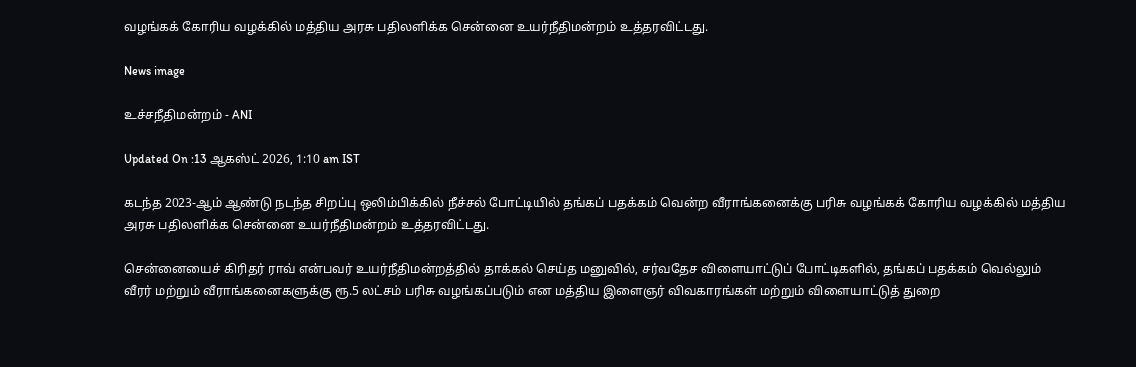வழங்கக் கோரிய வழக்கில் மத்திய அரசு பதிலளிக்க சென்னை உயர்நீதிமன்றம் உத்தரவிட்டது.

News image

உச்சநீதிமன்றம் - ANI

Updated On :13 ஆகஸ்ட் 2026, 1:10 am IST

கடந்த 2023-ஆம் ஆண்டு நடந்த சிறப்பு ஒலிம்பிக்கில் நீச்சல் போட்டியில் தங்கப் பதக்கம் வென்ற வீராங்கனைக்கு பரிசு வழங்கக் கோரிய வழக்கில் மத்திய அரசு பதிலளிக்க சென்னை உயர்நீதிமன்றம் உத்தரவிட்டது.

சென்னையைச் கிரிதர் ராவ் என்பவர் உயர்நீதிமன்றத்தில் தாக்கல் செய்த மனுவில், சர்வதேச விளையாட்டுப் போட்டிகளில், தங்கப் பதக்கம் வெல்லும் வீரர் மற்றும் வீராங்கனைகளுக்கு ரூ.5 லட்சம் பரிசு வழங்கப்படும் என மத்திய இளைஞர் விவகாரங்கள் மற்றும் விளையாட்டுத் துறை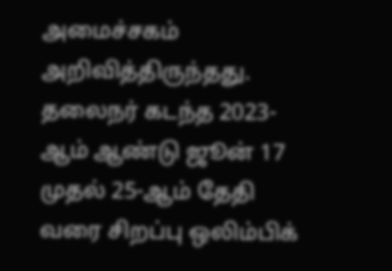அமைச்சகம் அறிவித்திருந்தது. தலைநர் கடந்த 2023-ஆம் ஆண்டு ஜூன் 17 முதல் 25-ஆம் தேதி வரை சிறப்பு ஒலிம்பிக்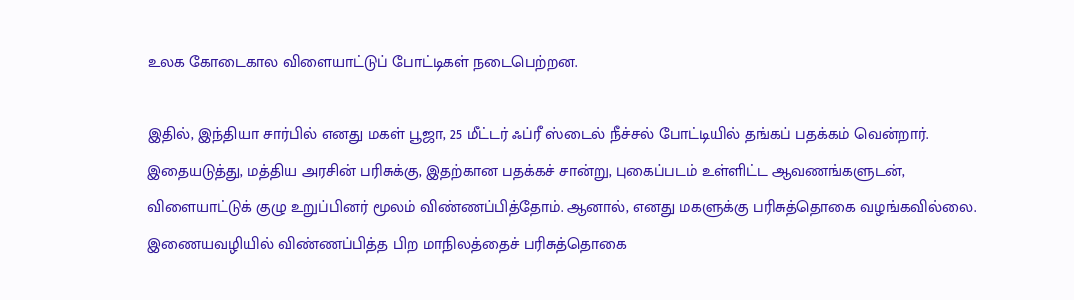உலக கோடைகால விளையாட்டுப் போட்டிகள் நடைபெற்றன.

இதில், இந்தியா சார்பில் எனது மகள் பூஜா, 25 மீட்டர் ஃப்ரீ ஸ்டைல் நீச்சல் போட்டியில் தங்கப் பதக்கம் வென்றார். இதையடுத்து, மத்திய அரசின் பரிசுக்கு, இதற்கான பதக்கச் சான்று, புகைப்படம் உள்ளிட்ட ஆவணங்களுடன், விளையாட்டுக் குழு உறுப்பினர் மூலம் விண்ணப்பித்தோம். ஆனால், எனது மகளுக்கு பரிசுத்தொகை வழங்கவில்லை. இணையவழியில் விண்ணப்பித்த பிற மாநிலத்தைச் பரிசுத்தொகை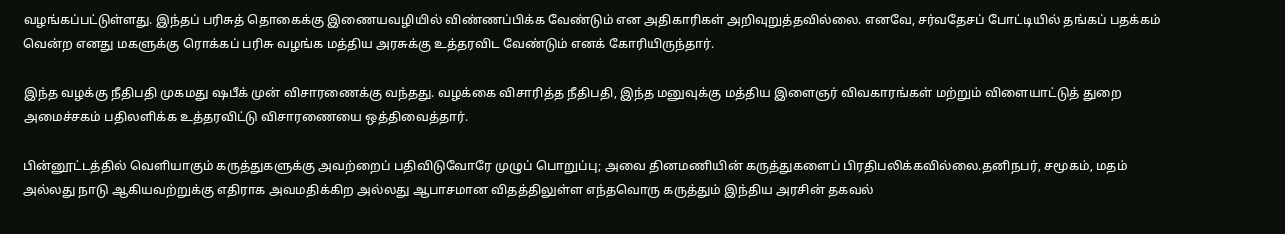வழங்கப்பட்டுள்ளது. இந்தப் பரிசுத் தொகைக்கு இணையவழியில் விண்ணப்பிக்க வேண்டும் என அதிகாரிகள் அறிவுறுத்தவில்லை. எனவே, சர்வதேசப் போட்டியில் தங்கப் பதக்கம் வென்ற எனது மகளுக்கு ரொக்கப் பரிசு வழங்க மத்திய அரசுக்கு உத்தரவிட வேண்டும் எனக் கோரியிருந்தார்.

இந்த வழக்கு நீதிபதி முகமது ஷபீக் முன் விசாரணைக்கு வந்தது. வழக்கை விசாரித்த நீதிபதி, இந்த மனுவுக்கு மத்திய இளைஞர் விவகாரங்கள் மற்றும் விளையாட்டுத் துறை அமைச்சகம் பதிலளிக்க உத்தரவிட்டு விசாரணையை ஒத்திவைத்தார்.

பின்னூட்டத்தில் வெளியாகும் கருத்துகளுக்கு அவற்றைப் பதிவிடுவோரே முழுப் பொறுப்பு; அவை தினமணியின் கருத்துகளைப் பிரதிபலிக்கவில்லை.தனிநபர், சமூகம், மதம் அல்லது நாடு ஆகியவற்றுக்கு எதிராக அவமதிக்கிற அல்லது ஆபாசமான விதத்திலுள்ள எந்தவொரு கருத்தும் இந்திய அரசின் தகவல்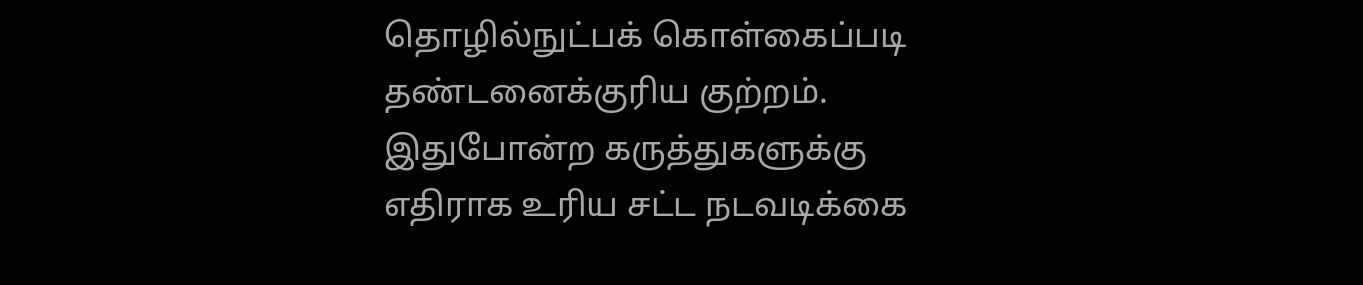தொழில்நுட்பக் கொள்கைப்படி தண்டனைக்குரிய குற்றம். இதுபோன்ற கருத்துகளுக்கு எதிராக உரிய சட்ட நடவடிக்கை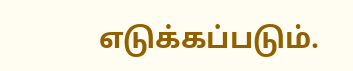எடுக்கப்படும்.